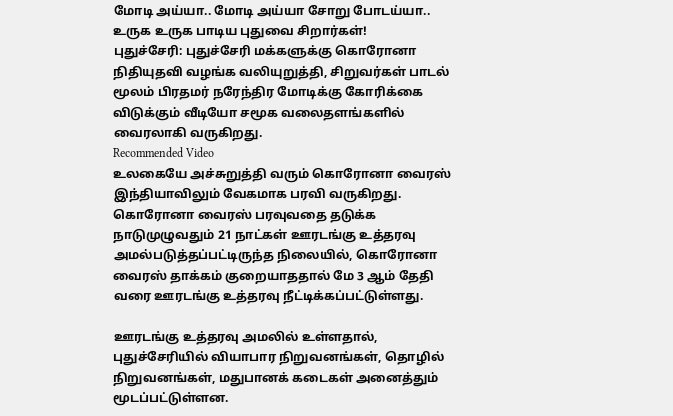மோடி அய்யா.. மோடி அய்யா சோறு போடய்யா.. உருக உருக பாடிய புதுவை சிறார்கள்!
புதுச்சேரி: புதுச்சேரி மக்களுக்கு கொரோனா நிதியுதவி வழங்க வலியுறுத்தி, சிறுவர்கள் பாடல் மூலம் பிரதமர் நரேந்திர மோடிக்கு கோரிக்கை விடுக்கும் வீடியோ சமூக வலைதளங்களில் வைரலாகி வருகிறது.
Recommended Video
உலகையே அச்சுறுத்தி வரும் கொரோனா வைரஸ் இந்தியாவிலும் வேகமாக பரவி வருகிறது. கொரோனா வைரஸ் பரவுவதை தடுக்க நாடுமுழுவதும் 21 நாட்கள் ஊரடங்கு உத்தரவு அமல்படுத்தப்பட்டிருந்த நிலையில், கொரோனா வைரஸ் தாக்கம் குறையாததால் மே 3 ஆம் தேதி வரை ஊரடங்கு உத்தரவு நீட்டிக்கப்பட்டுள்ளது.

ஊரடங்கு உத்தரவு அமலில் உள்ளதால், புதுச்சேரியில் வியாபார நிறுவனங்கள், தொழில் நிறுவனங்கள், மதுபானக் கடைகள் அனைத்தும் மூடப்பட்டுள்ளன.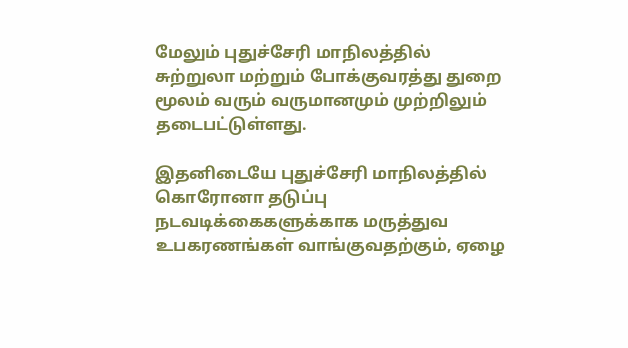மேலும் புதுச்சேரி மாநிலத்தில் சுற்றுலா மற்றும் போக்குவரத்து துறை மூலம் வரும் வருமானமும் முற்றிலும் தடைபட்டுள்ளது.

இதனிடையே புதுச்சேரி மாநிலத்தில் கொரோனா தடுப்பு நடவடிக்கைகளுக்காக மருத்துவ உபகரணங்கள் வாங்குவதற்கும், ஏழை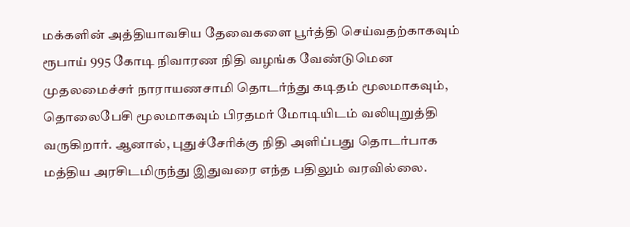மக்களின் அத்தியாவசிய தேவைகளை பூர்த்தி செய்வதற்காகவும் ரூபாய் 995 கோடி நிவாரண நிதி வழங்க வேண்டுமென முதலமைச்சர் நாராயணசாமி தொடர்ந்து கடிதம் மூலமாகவும், தொலைபேசி மூலமாகவும் பிரதமர் மோடியிடம் வலியுறுத்தி வருகிறார். ஆனால், புதுச்சேரிக்கு நிதி அளிப்பது தொடர்பாக மத்திய அரசிடமிருந்து இதுவரை எந்த பதிலும் வரவில்லை.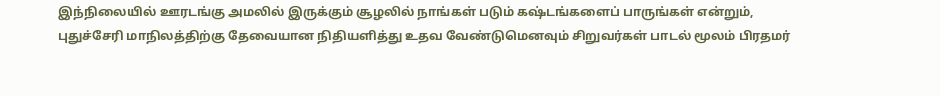இந்நிலையில் ஊரடங்கு அமலில் இருக்கும் சூழலில் நாங்கள் படும் கஷ்டங்களைப் பாருங்கள் என்றும், புதுச்சேரி மாநிலத்திற்கு தேவையான நிதியளித்து உதவ வேண்டுமெனவும் சிறுவர்கள் பாடல் மூலம் பிரதமர்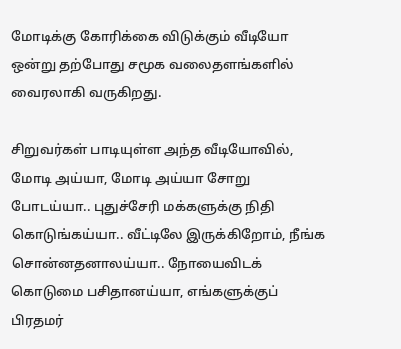மோடிக்கு கோரிக்கை விடுக்கும் வீடியோ ஒன்று தற்போது சமூக வலைதளங்களில் வைரலாகி வருகிறது.

சிறுவர்கள் பாடியுள்ள அந்த வீடியோவில், மோடி அய்யா, மோடி அய்யா சோறு போடய்யா.. புதுச்சேரி மக்களுக்கு நிதி கொடுங்கய்யா.. வீட்டிலே இருக்கிறோம், நீங்க சொன்னதனாலய்யா.. நோயைவிடக் கொடுமை பசிதானய்யா, எங்களுக்குப் பிரதமர்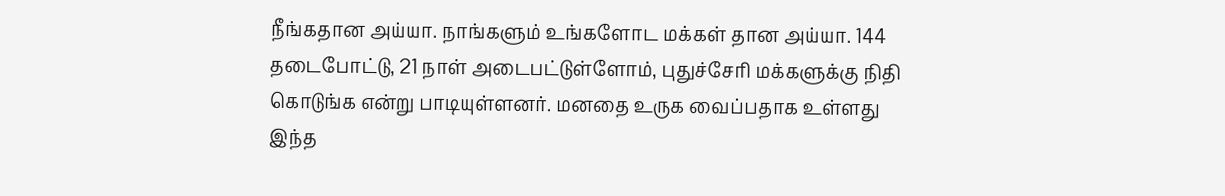நீங்கதான அய்யா. நாங்களும் உங்களோட மக்கள் தான அய்யா. 144 தடைபோட்டு, 21 நாள் அடைபட்டுள்ளோம், புதுச்சேரி மக்களுக்கு நிதி கொடுங்க என்று பாடியுள்ளனர். மனதை உருக வைப்பதாக உள்ளது இந்த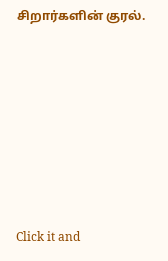சிறார்களின் குரல்.












Click it and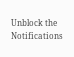Unblock the Notifications